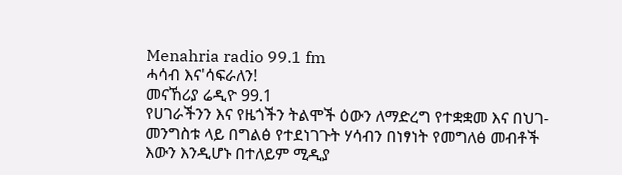Menahria radio 99.1 fm
ሓሳብ እና'ሳፍራለን!
መናኸሪያ ሬዲዮ 99.1
የሀገራችንን እና የዜጎችን ትልሞች ዕውን ለማድረግ የተቋቋመ እና በህገ-መንግስቱ ላይ በግልፅ የተደነገጉት ሃሳብን በነፃነት የመግለፅ መብቶች እውን እንዲሆኑ በተለይም ሚዲያ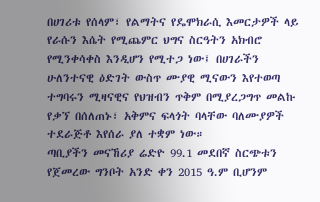በሀገሪቱ የሰላም፣ የልማትና የዴሞክራሲ እመርታዎች ላይ የራሱን እሴት የሚጨምር ህግና ስርዓትን አክብሮ የሚንቀሳቀስ እንዲሆን የሚተጋ ነው፤ በሀገራችን ሁለንተናዊ ዕድገት ውስጥ ሙያዊ ሚናውን እየተወጣ ተግባሩን ሚዛናዊና የህዝብን ጥቅም በሚያረጋግጥ መልኩ የቃኘ በሰለጠኑ፣ አቅምና ፍላጎት ባላቸው ባለሙያዎች ተደራጅቶ እየሰራ ያለ ተቋም ነው።
ጣቢያችን መናኸሪያ ሬድዮ 99.1 መደበኛ ስርጭቱን የጀመረው ግንቦት አንድ ቀን 2015 ዓ.ም ቢሆንም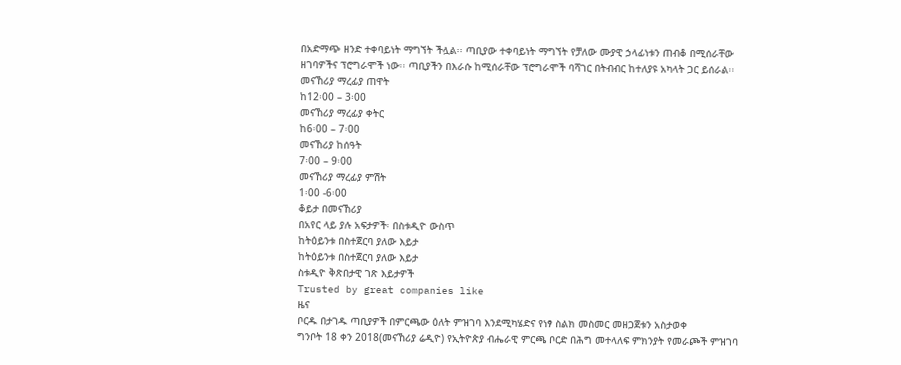በአድማጭ ዘንድ ተቀባይነት ማግኘት ችሏል፡፡ ጣቢያው ተቀባይነት ማግኘት የቻለው ሙያዊ ኃላፊነቱን ጠብቆ በሚሰራቸው ዘገባዎችና ፕሮግራሞች ነው፡፡ ጣቢያችን በእራሱ ከሚሰራቸው ፕሮግራሞች ባሻገር በትብብር ከተለያዩ አካላት ጋር ይሰራል፡፡
መናኸሪያ ማረፊያ ጠዋት
ከ12፡00 – 3፡00
መናኸሪያ ማረፊያ ቀትር
ከ6፡00 – 7፡00
መናኸሪያ ከሰዓት
7፡00 – 9፡00
መናኸሪያ ማረፊያ ምሽት
1፡00 -6፡00
ቆይታ በመናኸሪያ
በአየር ላይ ያሉ አፍታዎች፡ በስቱዲዮ ውስጥ
ከትዕይንቱ በስተጀርባ ያለው እይታ
ከትዕይንቱ በስተጀርባ ያለው እይታ
ስቱዲዮ ቅጽበታዊ ገጽ እይታዎች
Trusted by great companies like
ዜና
ቦርዱ በታገዱ ጣቢያዎች በምርጫው ዕለት ምዝገባ እንደሚካሄድና የነፃ ስልክ መስመር መዘጋጀቱን አስታወቀ
ግንቦት 18 ቀን 2018(መናኸሪያ ሬዲዮ) የኢትዮጵያ ብሔራዊ ምርጫ ቦርድ በሕግ መተላለፍ ምክንያት የመራጮች ምዝገባ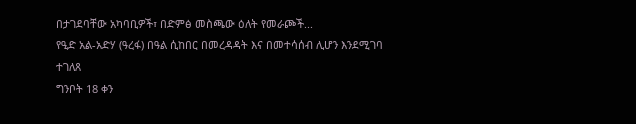በታገደባቸው አካባቢዎች፣ በድምፅ መስጫው ዕለት የመራጮች...
የዒድ አል-አድሃ (ዓረፋ) በዓል ሲከበር በመረዳዳት እና በመተሳሰብ ሊሆን እንደሚገባ ተገለጸ
ግንቦት 18 ቀን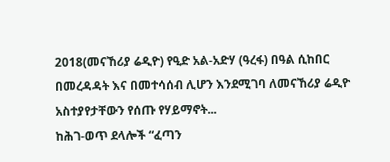2018(መናኸሪያ ሬዲዮ) የዒድ አል-አድሃ (ዓረፋ) በዓል ሲከበር በመረዳዳት እና በመተሳሰብ ሊሆን እንደሚገባ ለመናኸሪያ ሬዲዮ አስተያየታቸውን የሰጡ የሃይማኖት...
ከሕገ-ወጥ ደላሎች “ፈጣን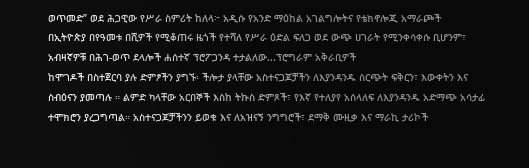ወጥመድ” ወደ ሕጋዊው የሥራ ስምሪት ከለላ፦ አዲሱ የአንድ ማዕከል አገልግሎትና የቴክኖሎጂ አማራጮች
በኢትዮጵያ በየዓመቱ በሺዎች የሚቆጠሩ ዜጎች የተሻለ የሥራ ዕድል ፍለጋ ወደ ውጭ ሀገራት የሚንቀሳቀሱ ቢሆንም፣ አብዛኛዎቹ በሕገ-ወጥ ደላሎች ሐሰተኛ ፕሮፖጋንዳ ተታልለው...ፕሮግራም አቅራቢዎች
ከሞገዶች በስተጀርባ ያሉ ድምፆችን ያግኙ፡ ችሎታ ያላቸው አስተናጋጆቻችን ለእያንዳንዱ ስርጭት ፍቅርን፣ እውቀትን እና ስብዕናን ያመጣሉ ። ልምድ ካላቸው አርበኞች እስከ ትኩስ ድምጾች፣ የእኛ የተለያየ አሰላለፍ ለእያንዳንዱ አድማጭ አሳታፊ ተሞክሮን ያረጋግጣል። አስተናጋጆቻችንን ይወቁ እና ለአዝናኝ ንግግሮች፣ ደማቅ ሙዚቃ እና ማራኪ ታሪኮች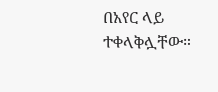በአየር ላይ ተቀላቅሏቸው።